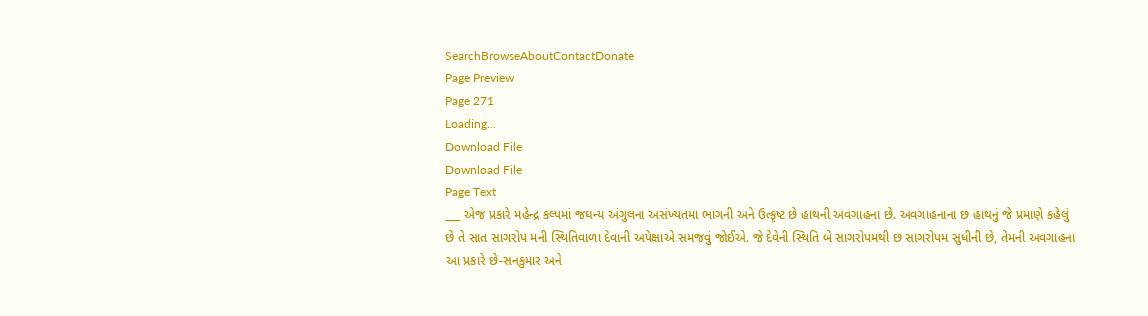SearchBrowseAboutContactDonate
Page Preview
Page 271
Loading...
Download File
Download File
Page Text
___ એજ પ્રકારે મહેન્દ્ર કલ્પમાં જઘન્ય અંગુલના અસંખ્યતમા ભાગની અને ઉત્કૃષ્ટ છે હાથની અવગાહના છે. અવગાહનાના છ હાથનું જે પ્રમાણે કહેલું છે તે સાત સાગરોપ મની સ્થિતિવાળા દેવાની અપેક્ષાએ સમજવું જોઈએ. જે દેવેની સ્થિતિ બે સાગરોપમથી છ સાગરોપમ સુધીની છે, તેમની અવગાહના આ પ્રકારે છે-સનકુમાર અને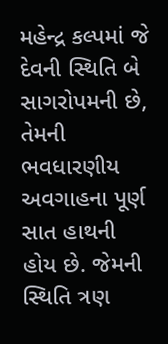મહેન્દ્ર કલ્પમાં જે દેવની સ્થિતિ બે સાગરોપમની છે, તેમની ભવધારણીય અવગાહના પૂર્ણ સાત હાથની હોય છે. જેમની સ્થિતિ ત્રણ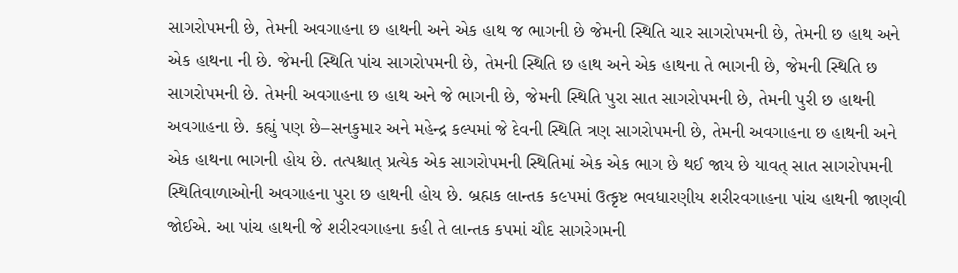સાગરોપમની છે, તેમની અવગાહના છ હાથની અને એક હાથ જ ભાગની છે જેમની સ્થિતિ ચાર સાગરોપમની છે, તેમની છ હાથ અને એક હાથના ની છે. જેમની સ્થિતિ પાંચ સાગરોપમની છે, તેમની સ્થિતિ છ હાથ અને એક હાથના તે ભાગની છે, જેમની સ્થિતિ છ સાગરોપમની છે. તેમની અવગાહના છ હાથ અને જે ભાગની છે, જેમની સ્થિતિ પુરા સાત સાગરોપમની છે, તેમની પુરી છ હાથની અવગાહના છે. કહ્યું પણ છે–સનકુમાર અને મહેન્દ્ર કલ્પમાં જે દેવની સ્થિતિ ત્રણ સાગરોપમની છે, તેમની અવગાહના છ હાથની અને એક હાથના ભાગની હોય છે. તત્પશ્ચાત્ પ્રત્યેક એક સાગરોપમની સ્થિતિમાં એક એક ભાગ છે થઈ જાય છે યાવત્ સાત સાગરોપમની સ્થિતિવાળાઓની અવગાહના પુરા છ હાથની હોય છે. બ્રહ્મક લાન્તક ક૯પમાં ઉત્કૃષ્ટ ભવધારણીય શરીરવગાહના પાંચ હાથની જાણવી જોઈએ. આ પાંચ હાથની જે શરીરવગાહના કહી તે લાન્તક કપમાં ચૌદ સાગરેગમની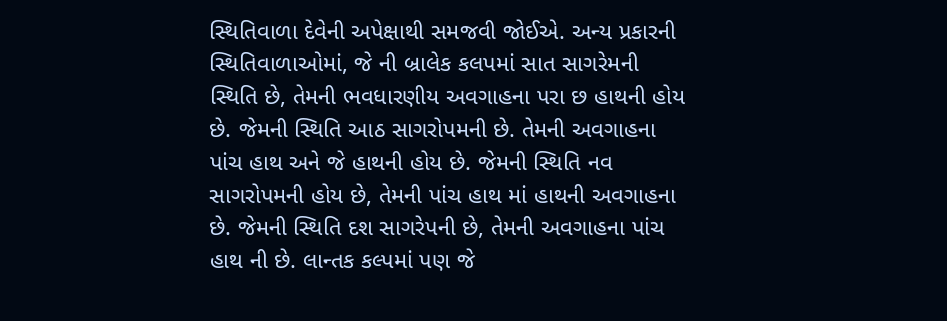સ્થિતિવાળા દેવેની અપેક્ષાથી સમજવી જોઈએ. અન્ય પ્રકારની સ્થિતિવાળાઓમાં, જે ની બ્રાલેક કલપમાં સાત સાગરેમની સ્થિતિ છે, તેમની ભવધારણીય અવગાહના પરા છ હાથની હોય છે. જેમની સ્થિતિ આઠ સાગરોપમની છે. તેમની અવગાહના પાંચ હાથ અને જે હાથની હોય છે. જેમની સ્થિતિ નવ સાગરોપમની હોય છે, તેમની પાંચ હાથ માં હાથની અવગાહના છે. જેમની સ્થિતિ દશ સાગરેપની છે, તેમની અવગાહના પાંચ હાથ ની છે. લાન્તક કલ્પમાં પણ જે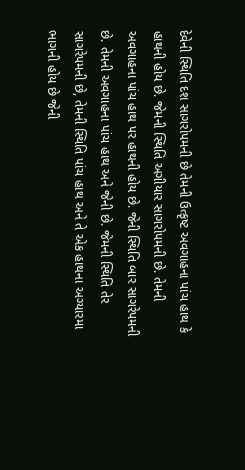દેવેની સ્થિતિ દશ સાગરોપમની છે તેમની ઉત્કૃષ્ટ અવગાહના પાંચ હાથ કે હાથની હોય છે. જેમની સ્થિતિ અગીયાર સાગરોપમની છે. તેમની અવગાહના પાંચ હાથ પર હાથની હોય છે. જેની સ્થિતિ બાર સાગરેપમની છે. તેમની અવગાહના પાંચ હાથ અને જેની છે. જેમની સ્થિતિ તેર સાગરેપમની છે, તેમની સ્થિતિ પાંચ હાથ અને તે એક હાથના અગ્યારમા ભાગની હોય છે જેની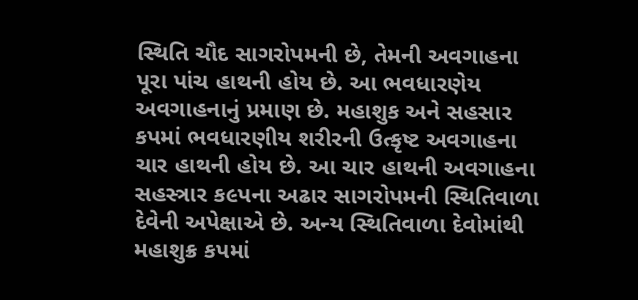સ્થિતિ ચૌદ સાગરોપમની છે, તેમની અવગાહના પૂરા પાંચ હાથની હોય છે. આ ભવધારણેય અવગાહનાનું પ્રમાણ છે. મહાશુક અને સહસાર કપમાં ભવધારણીય શરીરની ઉત્કૃષ્ટ અવગાહના ચાર હાથની હોય છે. આ ચાર હાથની અવગાહના સહસ્ત્રાર ક૯પના અઢાર સાગરોપમની સ્થિતિવાળા દેવેની અપેક્ષાએ છે. અન્ય સ્થિતિવાળા દેવોમાંથી મહાશુક્ર કપમાં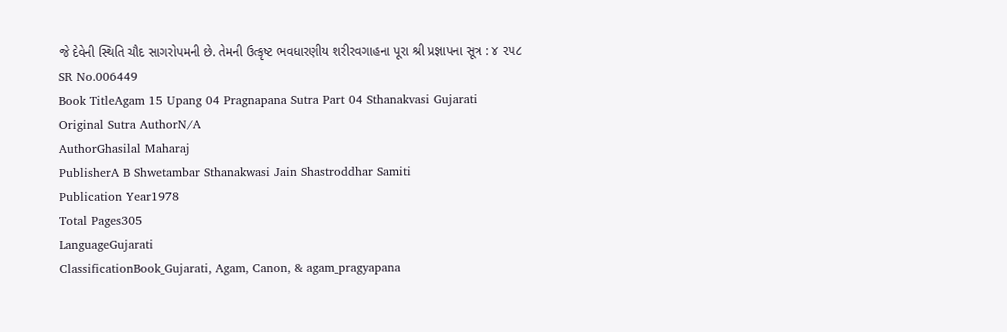જે દેવેની સ્થિતિ ચૌદ સાગરોપમની છે. તેમની ઉત્કૃષ્ટ ભવધારણીય શરીરવગાહના પૂરા શ્રી પ્રજ્ઞાપના સૂત્ર : ૪ ૨૫૮
SR No.006449
Book TitleAgam 15 Upang 04 Pragnapana Sutra Part 04 Sthanakvasi Gujarati
Original Sutra AuthorN/A
AuthorGhasilal Maharaj
PublisherA B Shwetambar Sthanakwasi Jain Shastroddhar Samiti
Publication Year1978
Total Pages305
LanguageGujarati
ClassificationBook_Gujarati, Agam, Canon, & agam_pragyapana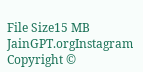File Size15 MB
JainGPT.orgInstagram
Copyright ©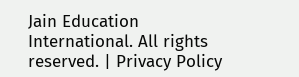Jain Education International. All rights reserved. | Privacy Policy